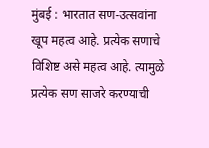मुंबई : भारतात सण-उत्सवांना खूप महत्व आहे. प्रत्येक सणाचे विशिष्ट असे महत्व आहे. त्यामुळे प्रत्येक सण साजरे करण्याची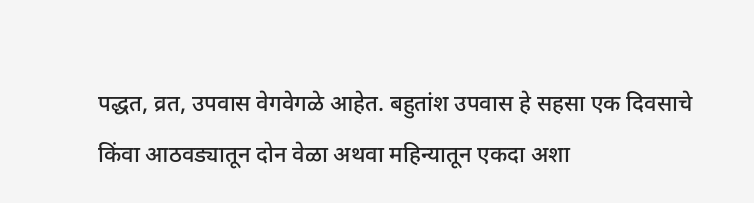पद्धत, व्रत, उपवास वेगवेगळे आहेत. बहुतांश उपवास हे सहसा एक दिवसाचे किंवा आठवड्यातून दोन वेळा अथवा महिन्यातून एकदा अशा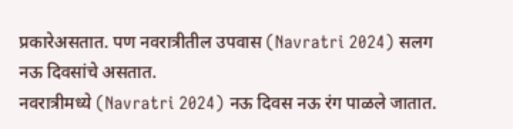प्रकारेअसतात. पण नवरात्रीतील उपवास (Navratri 2024) सलग नऊ दिवसांचे असतात.
नवरात्रीमध्ये (Navratri 2024) नऊ दिवस नऊ रंग पाळले जातात.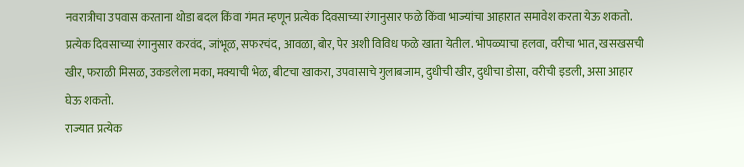नवरात्रीचा उपवास करताना थोडा बदल किंवा गंमत म्हणून प्रत्येक दिवसाच्या रंगानुसार फळे किंवा भाज्यांचा आहारात समावेश करता येऊ शकतो. प्रत्येक दिवसाच्या रंगानुसार करवंद, जांभूळ, सफरचंद, आवळा, बोर, पेर अशी विविध फळे खाता येतील. भोपळ्याचा हलवा, वरीचा भात, खसखसची खीर, फराळी मिसळ, उकडलेला मका, मक्याची भेळ, बीटचा खाकरा, उपवासाचे गुलाबजाम, दुधीची खीर, दुधीचा डोसा, वरीची इडली, असा आहार घेऊ शकतो.
राज्यात प्रत्येक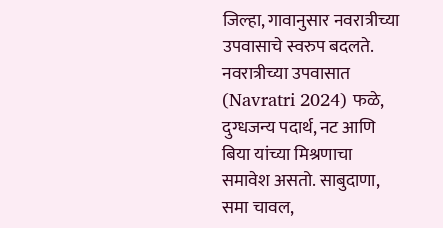जिल्हा, गावानुसार नवरात्रीच्या उपवासाचे स्वरुप बदलते. नवरात्रीच्या उपवासात (Navratri 2024) फळे, दुग्धजन्य पदार्थ, नट आणि बिया यांच्या मिश्रणाचा समावेश असतो. साबुदाणा, समा चावल,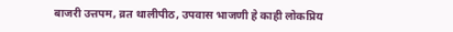बाजरी उत्तपम, व्रत थालीपीठ, उपवास भाजणी हे काही लोकप्रिय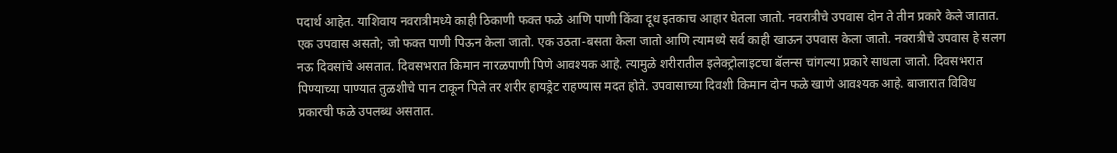पदार्थ आहेत. याशिवाय नवरात्रीमध्ये काही ठिकाणी फक्त फळे आणि पाणी किंवा दूध इतकाच आहार घेतला जातो. नवरात्रीचे उपवास दोन ते तीन प्रकारे केले जातात. एक उपवास असतो; जो फक्त पाणी पिऊन केला जातो. एक उठता-बसता केला जातो आणि त्यामध्ये सर्व काही खाऊन उपवास केला जातो. नवरात्रीचे उपवास हे सलग नऊ दिवसांचे असतात. दिवसभरात किमान नारळपाणी पिणे आवश्यक आहे. त्यामुळे शरीरातील इलेक्ट्रोलाइटचा बॅलन्स चांगल्या प्रकारे साधला जातो. दिवसभरात पिण्याच्या पाण्यात तुळशीचे पान टाकून पिले तर शरीर हायड्रेट राहण्यास मदत होते. उपवासाच्या दिवशी किमान दोन फळे खाणे आवश्यक आहे. बाजारात विविध प्रकारची फळे उपलब्ध असतात.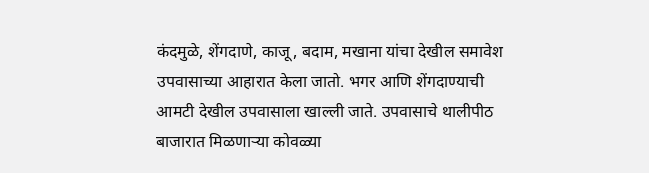कंदमुळे, शेंगदाणे, काजू, बदाम, मखाना यांचा देखील समावेश उपवासाच्या आहारात केला जातो. भगर आणि शेंगदाण्याची आमटी देखील उपवासाला खाल्ली जाते. उपवासाचे थालीपीठ बाजारात मिळणाऱ्या कोवळ्या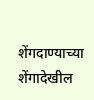शेंगदाण्याच्या शेंगादेखील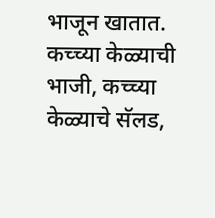भाजून खातात. कच्च्या केळ्याची भाजी, कच्च्या केळ्याचे सॅलड,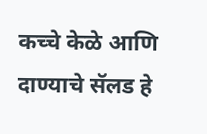कच्चे केळे आणि दाण्याचे सॅलड हे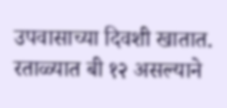उपवासाच्या दिवशी खातात. रताळ्यात बी १२ असल्याने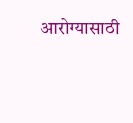आरोग्यासाठी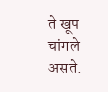ते खूप चांगले असते.